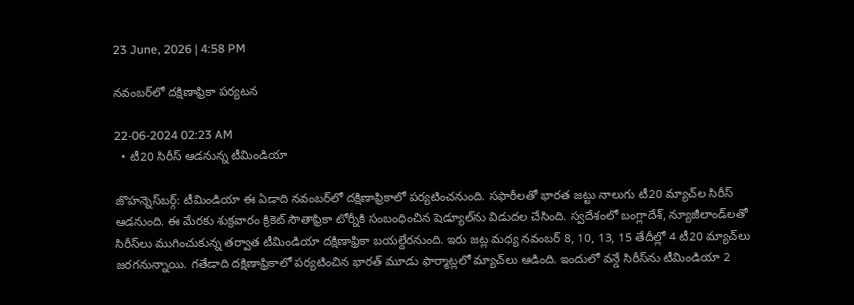23 June, 2026 | 4:58 PM

నవంబర్‌లో దక్షిణాఫ్రికా పర్యటన

22-06-2024 02:23 AM
  • టీ20 సిరీస్ ఆడనున్న టీమిండియా

జొహన్నెస్‌బర్గ్: టీమిండియా ఈ ఏడాది నవంబర్‌లో దక్షిణాఫ్రికాలో పర్యటించనుంది. సఫారీలతో భారత జట్టు నాలుగు టీ20 మ్యాచ్‌ల సిరీస్ ఆడనుంది. ఈ మేరకు శుక్రవారం క్రికెట్ సౌతాఫ్రికా టోర్నీకి సంబంధించిన షెడ్యూల్‌ను విడుదల చేసింది. స్వదేశంలో బంగ్లాదేశ్, న్యూజీలాండ్‌లతో సిరీస్‌లు ముగించుకున్న తర్వాత టీమిండియా దక్షిణాఫ్రికా బయల్దేరనుంది. ఇరు జట్ల మధ్య నవంబర్ 8, 10, 13, 15 తేదీల్లో 4 టీ20 మ్యాచ్‌లు జరగనున్నాయి. గతేడాది దక్షిణాఫ్రికాలో పర్యటించిన భారత్ మూడు ఫార్మాట్లలో మ్యాచ్‌లు ఆడింది. ఇందులో వన్డే సిరీస్‌ను టీమిండియా 2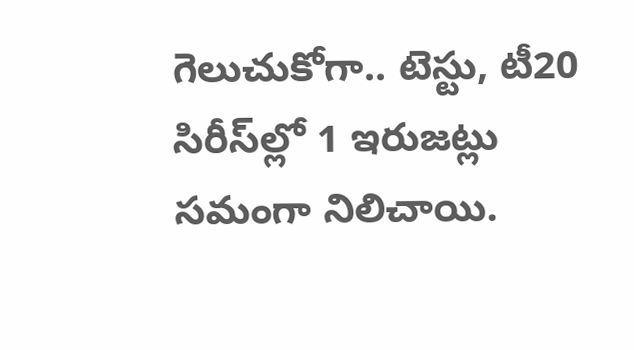గెలుచుకోగా.. టెస్టు, టీ20 సిరీస్‌ల్లో 1 ఇరుజట్లు సమంగా నిలిచాయి.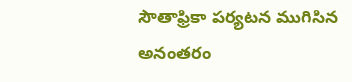సౌతాఫ్రికా పర్యటన ముగిసిన అనంతరం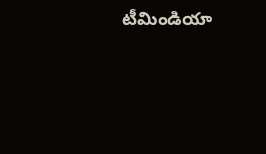టీమిండియా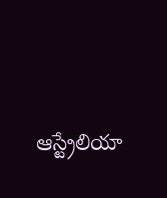ఆస్ట్రేలియా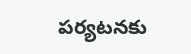పర్యటనకు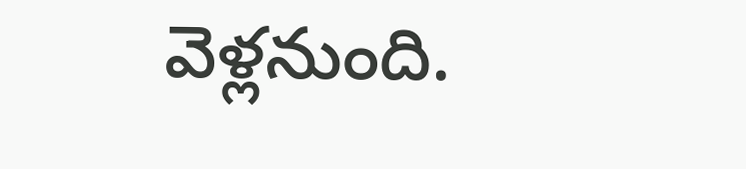వెళ్లనుంది.